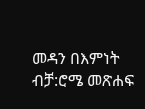መዳን በእምነት ብቻ:ሮሜ መጽሐፍ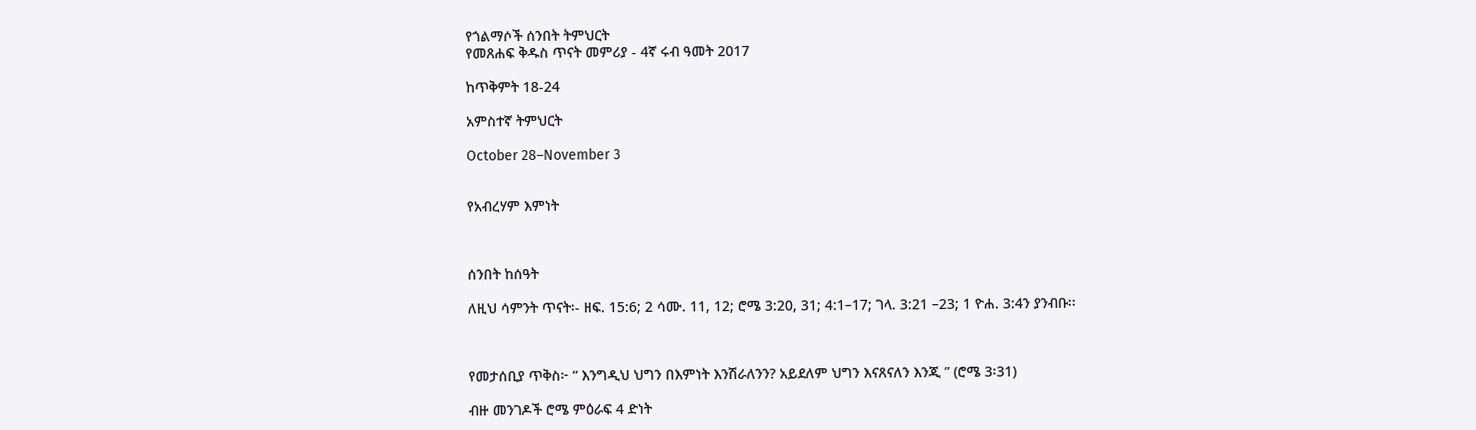የጎልማሶች ሰንበት ትምህርት
የመጸሐፍ ቅዱስ ጥናት መምሪያ - 4ኛ ሩብ ዓመት 2017

ከጥቅምት 18-24

አምስተኛ ትምህርት

October 28–November 3


የአብረሃም እምነት



ሰንበት ከሰዓት

ለዚህ ሳምንት ጥናት፡- ዘፍ. 15:6; 2 ሳሙ. 11, 12; ሮሜ 3:20, 31; 4:1–17; ገላ. 3:21 –23; 1 ዮሐ. 3:4ን ያንብቡ፡፡



የመታሰቢያ ጥቅስ፦ “ እንግዲህ ህግን በእምነት እንሽራለንን? አይደለም ህግን እናጸናለን እንጂ ” (ሮሜ 3፡31)

ብዙ መንገዶች ሮሜ ምዕራፍ 4 ድነት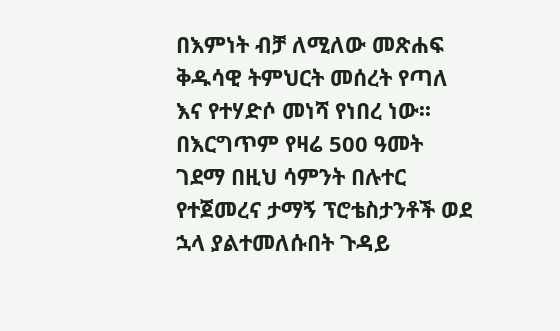በእምነት ብቻ ለሚለው መጽሐፍ ቅዱሳዊ ትምህርት መሰረት የጣለ እና የተሃድሶ መነሻ የነበረ ነው፡፡ በእርግጥም የዛሬ 500 ዓመት ገደማ በዚህ ሳምንት በሉተር የተጀመረና ታማኝ ፕሮቴስታንቶች ወደ ኋላ ያልተመለሱበት ጉዳይ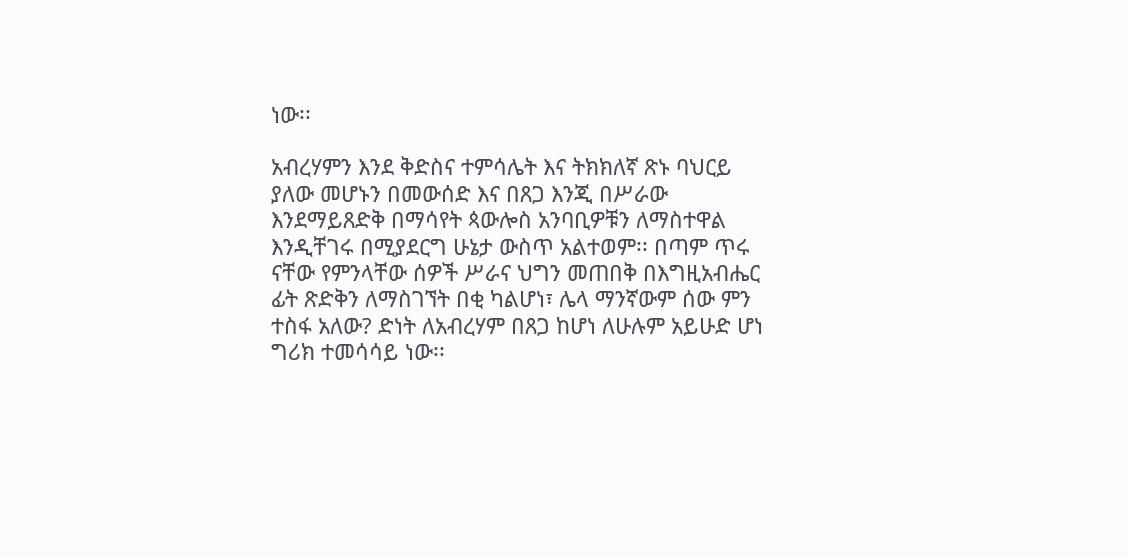ነው፡፡

አብረሃምን እንደ ቅድስና ተምሳሌት እና ትክክለኛ ጽኑ ባህርይ ያለው መሆኑን በመውሰድ እና በጸጋ እንጂ በሥራው እንደማይጸድቅ በማሳየት ጳውሎስ አንባቢዎቹን ለማስተዋል እንዲቸገሩ በሚያደርግ ሁኔታ ውስጥ አልተወም፡፡ በጣም ጥሩ ናቸው የምንላቸው ሰዎች ሥራና ህግን መጠበቅ በእግዚአብሔር ፊት ጽድቅን ለማስገኘት በቂ ካልሆነ፣ ሌላ ማንኛውም ሰው ምን ተስፋ አለው? ድነት ለአብረሃም በጸጋ ከሆነ ለሁሉም አይሁድ ሆነ ግሪክ ተመሳሳይ ነው፡፡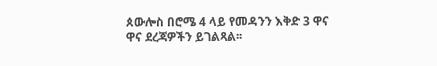ጰውሎስ በሮሜ 4 ላይ የመዳንን እቅድ 3 ዋና ዋና ደረጃዎችን ይገልጻል፡፡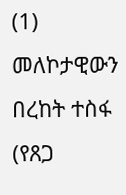(1) መለኮታዊውን በረከት ተስፋ (የጸጋ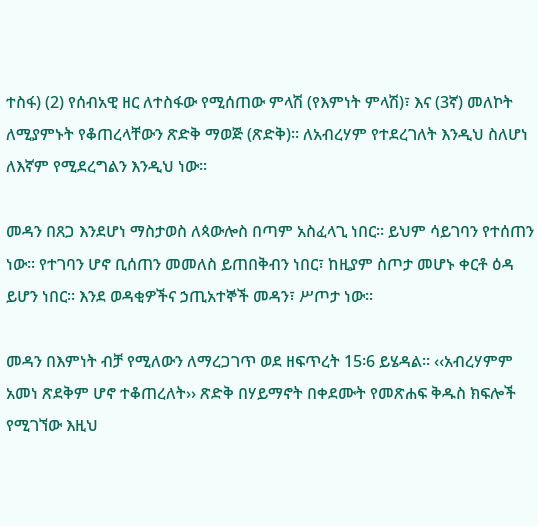ተስፋ) (2) የሰብአዊ ዘር ለተስፋው የሚሰጠው ምላሽ (የእምነት ምላሽ)፣ እና (3ኛ) መለኮት ለሚያምኑት የቆጠረላቸውን ጽድቅ ማወጅ (ጽድቅ)፡፡ ለአብረሃም የተደረገለት እንዲህ ስለሆነ ለእኛም የሚደረግልን እንዲህ ነው፡፡

መዳን በጸጋ እንደሆነ ማስታወስ ለጳውሎስ በጣም አስፈላጊ ነበር፡፡ ይህም ሳይገባን የተሰጠን ነው፡፡ የተገባን ሆኖ ቢሰጠን መመለስ ይጠበቅብን ነበር፣ ከዚያም ስጦታ መሆኑ ቀርቶ ዕዳ ይሆን ነበር፡፡ እንደ ወዳቂዎችና ኃጢአተኞች መዳን፣ ሥጦታ ነው፡፡

መዳን በእምነት ብቻ የሚለውን ለማረጋገጥ ወደ ዘፍጥረት 15፡6 ይሄዳል፡፡ ‹‹አብረሃምም አመነ ጽደቅም ሆኖ ተቆጠረለት›› ጽድቅ በሃይማኖት በቀደሙት የመጽሐፍ ቅዱስ ክፍሎች የሚገኘው እዚህ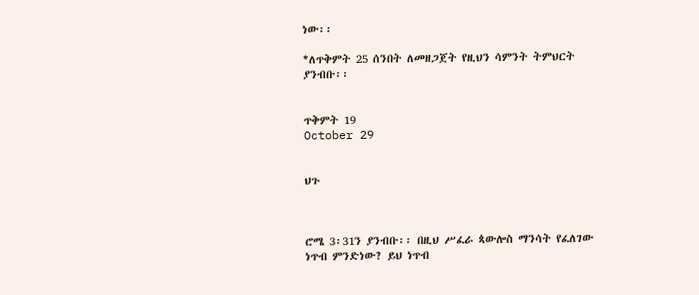ነው፡፡

*ለጥቅምት 25 ሰንበት ለመዘጋጀት የዚህን ሳምንት ትምህርት ያንብቡ፡፡


ጥቅምት 19
October 29


ህጉ



ሮሜ 3፡31ን ያንብቡ፡፡ በዚህ ሥፈራ ጳውሎስ ማንሳት የፈለገው ነጥብ ምንድነው? ይህ ነጥብ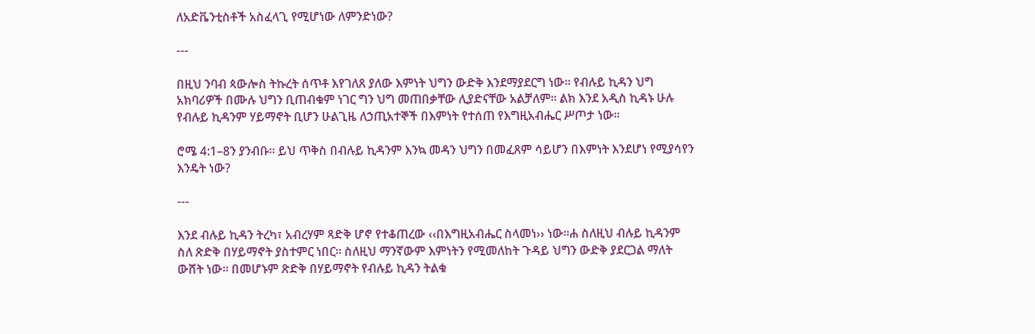ለአድቬንቲስቶች አስፈላጊ የሚሆነው ለምንድነው?

---

በዚህ ንባብ ጳውሎስ ትኩረት ሰጥቶ እየገለጸ ያለው እምነት ህግን ውድቅ እንደማያደርግ ነው፡፡ የብሉይ ኪዳን ህግ አክባሪዎች በሙሉ ህግን ቢጠብቁም ነገር ግን ህግ መጠበቃቸው ሊያድናቸው አልቻለም፡፡ ልክ እንደ አዲስ ኪዳኑ ሁሉ የብሉይ ኪዳንም ሃይማኖት ቢሆን ሁልጊዜ ለኃጢአተኞች በእምነት የተሰጠ የእግዚአብሔር ሥጦታ ነው፡፡

ሮሜ 4:1–8ን ያንብቡ፡፡ ይህ ጥቅስ በብሉይ ኪዳንም እንኳ መዳን ህግን በመፈጸም ሳይሆን በእምነት እንደሆነ የሚያሳየን እንዴት ነው?

---

እንደ ብሉይ ኪዳን ትረካ፣ አብረሃም ጻድቅ ሆኖ የተቆጠረው ‹‹በእግዚአብሔር ስላመነ›› ነው፡፡ሐ ስለዚህ ብሉይ ኪዳንም ስለ ጽድቅ በሃይማኖት ያስተምር ነበር፡፡ ስለዚህ ማንኛውም እምነትን የሚመለከት ጉዳይ ህግን ውድቅ ያደርጋል ማለት ውሸት ነው፡፡ በመሆኑም ጽድቅ በሃይማኖት የብሉይ ኪዳን ትልቁ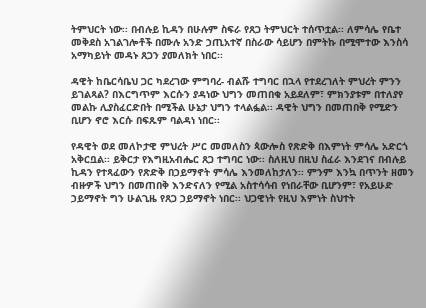ትምህርት ነው፡፡ በብሉይ ኪዳን በሁሉም ስፍራ የጸጋ ትምህርት ተሰጥቷል፡፡ ለምሳሌ የቤተ መቅደስ አገልገሎቶች በሙሉ አንድ ኃጢአተኛ በስራው ሳይሆን በምትኩ በሚሞተው እንስሳ አማካይነት መዳኑ ጸጋን ያመለክት ነበር፡፡

ዳዊት ከቤርሳቤህ ጋር ካደረገው ምግባረ- ብልሹ ተግባር በኋላ የተደረገለት ምህረት ምንን ይገልጻል? በእርግጥም እርሱን ያዳነው ህግን መጠበቁ አይደለም፣ ምክንያቱም በተለያየ መልኩ ሊያስፈርድበት በሚችል ሁኔታ ህግን ተላልፏል፡፡ ዳዊት ህግን በመጠበቅ የሚድን ቢሆን ኖሮ እርሱ በፍጹም ባልዳነ ነበር፡፡

የዳዊት ወደ መለኮታዊ ምህረት ሥር መመለስን ጳውሎስ የጽድቅ በእምነት ምሳሌ አድርጎ አቅርቧል፡፡ ይቅርታ የእግዚአብሔር ጸጋ ተግባር ነው፡፡ ስለዚህ በዚህ ስፈራ እንደገና በብሉይ ኪዳን የተጻፈውን የጽድቅ በኃይማኖት ምሳሌ እንመለከታለን፡፡ ምንም እንኳ በጥንት ዘመን ብዙዎች ህግን በመጠበቅ እንድናለን የሚል አስተሳሳብ የነበራቸው ቢሆንም፣ የአይሁድ ኃይማኖት ግን ሁልጊዜ የጸጋ ኃይማኖት ነበር፡፡ ህጋዊነት የዚህ እምነት ስህተት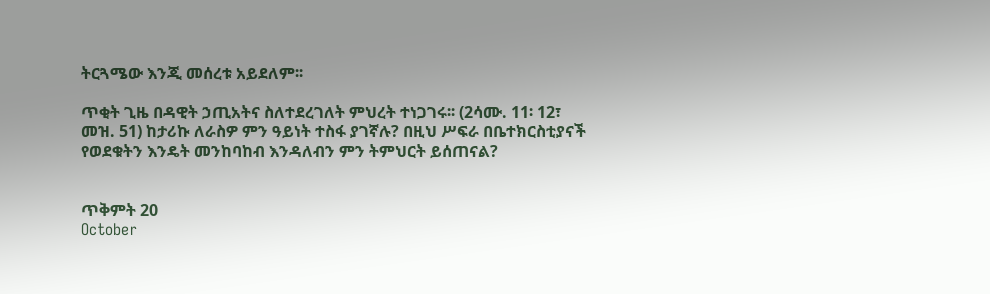ትርጓሜው እንጂ መሰረቱ አይደለም፡፡

ጥቂት ጊዜ በዳዊት ኃጢአትና ስለተደረገለት ምህረት ተነጋገሩ፡፡ (2ሳሙ. 11፡ 12፣ መዝ. 51) ከታሪኩ ለራስዎ ምን ዓይነት ተስፋ ያገኛሉ? በዚህ ሥፍራ በቤተክርስቲያናች የወደቁትን እንዴት መንከባከብ እንዳለብን ምን ትምህርት ይሰጠናል?


ጥቅምት 20
October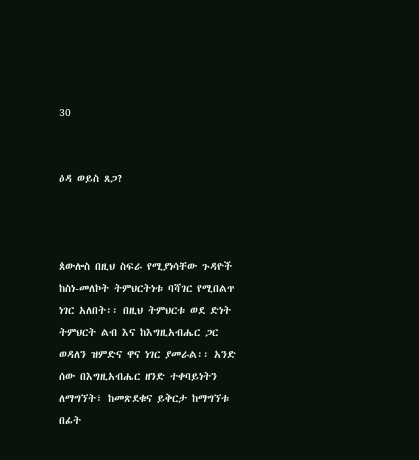30


ዕዳ ወይስ ጸጋ?



ጰውሎስ በዚህ ስፍራ የሚያነሳቸው ጉዳዮች ከስነ-መለኮት ትምህርትነቱ ባሻገር የሚበልጥ ነገር አለበት፡፡ በዚህ ትምህርቱ ወደ ድነት ትምህርት ልብ እና ከእግዚአብሔር ጋር ወዳለን ዝምድና ዋና ነገር ያመራል፡፡ አንድ ሰው በእግዚአብሔር ዘንድ ተቀባይነትን ለማግኘት፣ ከመጽደቁና ይቅርታ ከማግኘቱ በፊት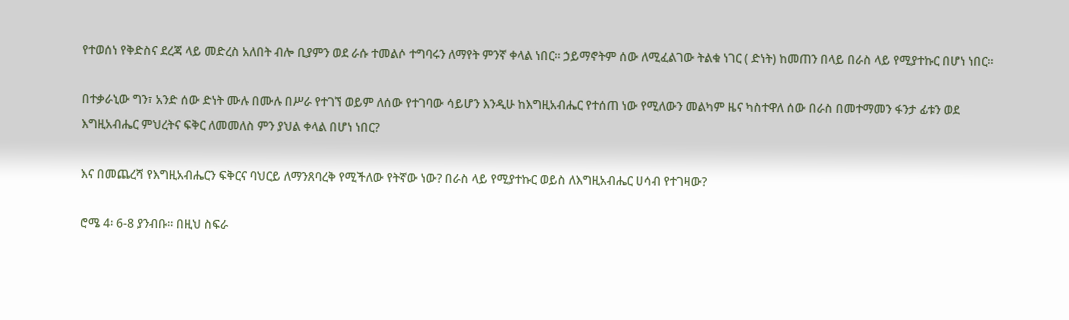የተወሰነ የቅድስና ደረጃ ላይ መድረስ አለበት ብሎ ቢያምን ወደ ራሱ ተመልሶ ተግባሩን ለማየት ምንኛ ቀላል ነበር፡፡ ኃይማኖትም ሰው ለሚፈልገው ትልቁ ነገር ( ድነት) ከመጠን በላይ በራስ ላይ የሚያተኩር በሆነ ነበር፡፡

በተቃራኒው ግን፣ አንድ ሰው ድነት ሙሉ በሙሉ በሥራ የተገኘ ወይም ለሰው የተገባው ሳይሆን እንዲሁ ከእግዚአብሔር የተሰጠ ነው የሚለውን መልካም ዜና ካስተዋለ ሰው በራስ በመተማመን ፋንታ ፊቱን ወደ እግዚአብሔር ምህረትና ፍቅር ለመመለስ ምን ያህል ቀላል በሆነ ነበር?

እና በመጨረሻ የእግዚአብሔርን ፍቅርና ባህርይ ለማንጸባረቅ የሚችለው የትኛው ነው? በራስ ላይ የሚያተኩር ወይስ ለእግዚአብሔር ሀሳብ የተገዛው?

ሮሜ 4፡ 6-8 ያንብቡ፡፡ በዚህ ስፍራ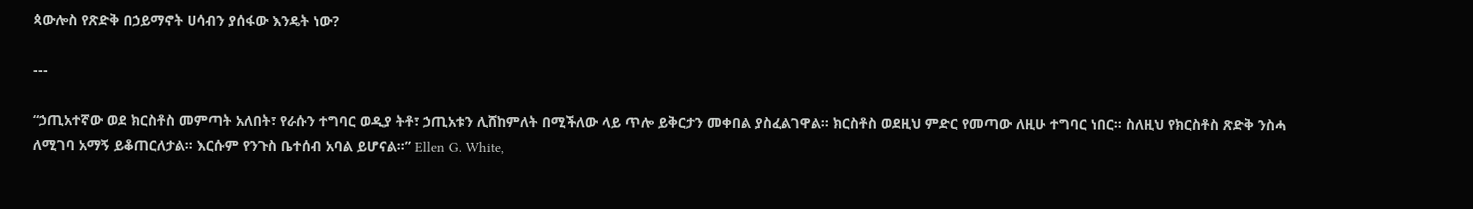ጳውሎስ የጽድቅ በኃይማኖት ሀሳብን ያሰፋው እንዴት ነው?

---

“ኃጢአተኛው ወደ ክርስቶስ መምጣት አለበት፣ የራሱን ተግባር ወዲያ ትቶ፣ ኃጢአቱን ሊሸከምለት በሚችለው ላይ ጥሎ ይቅርታን መቀበል ያስፈልገዋል፡፡ ክርስቶስ ወደዚህ ምድር የመጣው ለዚሁ ተግባር ነበር፡፡ ስለዚህ የክርስቶስ ጽድቅ ንስሓ ለሚገባ አማኝ ይቆጠርለታል፡፡ እርሱም የንጉስ ቤተሰብ አባል ይሆናል፡፡” Ellen G. White,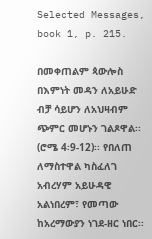Selected Messages, book 1, p. 215.

በመቀጠልም ጳውሎስ በእምነት መዳን ለአይሁድ ብቻ ሳይሆን ለአህዛብም ጭምር መሆኑን ገልጾዋል፡፡ (ሮሜ 4፡9-12)፡፡ የበለጠ ለማስተዋል ካስፈለገ አብረሃም አይሁዳዊ አልነበረም፣ የመጣው ከአረማውያን ነገደ-ዘር ነበር፡፡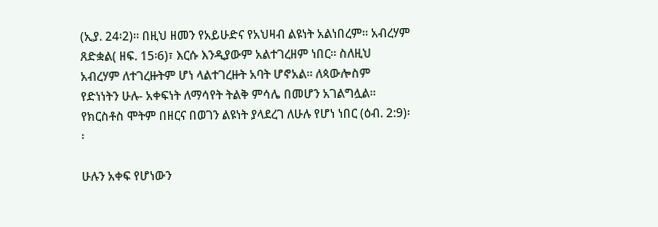(ኢያ. 24፡2)፡፡ በዚህ ዘመን የአይሁድና የአህዛብ ልዩነት አልነበረም፡፡ አብረሃም ጸድቋል( ዘፍ. 15፡6)፣ እርሱ እንዲያውም አልተገረዘም ነበር፡፡ ስለዚህ አብረሃም ለተገረዙትም ሆነ ላልተገረዙት አባት ሆኖአል፡፡ ለጳውሎስም የድነነትን ሁሉ- አቀፍነት ለማሳየት ትልቅ ምሳሌ በመሆን አገልግሏል፡፡ የክርስቶስ ሞትም በዘርና በወገን ልዩነት ያላደረገ ለሁሉ የሆነ ነበር (ዕብ. 2:9)፡፡

ሁሉን አቀፍ የሆነውን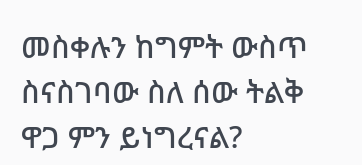መስቀሉን ከግምት ውስጥ ስናስገባው ስለ ሰው ትልቅ ዋጋ ምን ይነግረናል?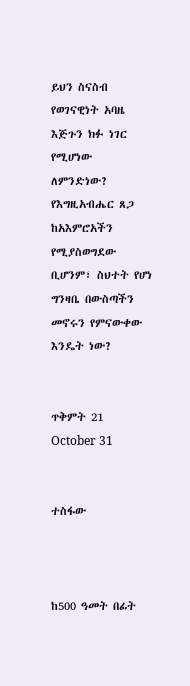ይህን ስናስብ የወገናዊነት አባዜ እጅጉን ክፉ ነገር የሚሆነው ለምንድነው? የእግዚአብሔር ጸጋ ከአእምሮአችን የሚያስወግደው ቢሆንም፣ ስህተት የሆነ ግንዛቤ በውስጣችን መኖሩን የምናውቀው እንዴት ነው?


ጥቅምት 21
October 31


ተስፋው



ከ500 ዓመት በፊት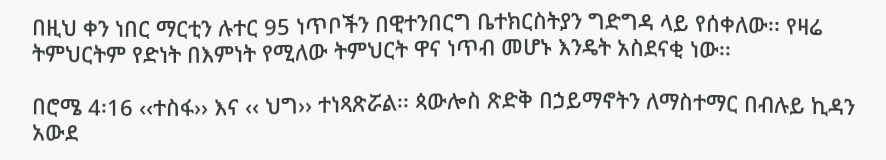በዚህ ቀን ነበር ማርቲን ሉተር 95 ነጥቦችን በዊተንበርግ ቤተክርስትያን ግድግዳ ላይ የሰቀለው፡፡ የዛሬ ትምህርትም የድነት በእምነት የሚለው ትምህርት ዋና ነጥብ መሆኑ እንዴት አስደናቂ ነው፡፡

በሮሜ 4፡16 ‹‹ተስፋ›› እና ‹‹ ህግ›› ተነጻጽሯል፡፡ ጳውሎስ ጽድቅ በኃይማኖትን ለማስተማር በብሉይ ኪዳን አውደ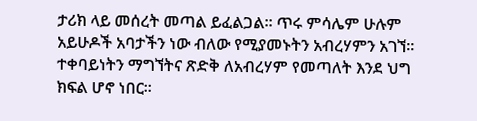ታሪክ ላይ መሰረት መጣል ይፈልጋል፡፡ ጥሩ ምሳሌም ሁሉም አይሁዶች አባታችን ነው ብለው የሚያመኑትን አብረሃምን አገኘ፡፡ ተቀባይነትን ማግኘትና ጽድቅ ለአብረሃም የመጣለት እንደ ህግ ክፍል ሆኖ ነበር፡፡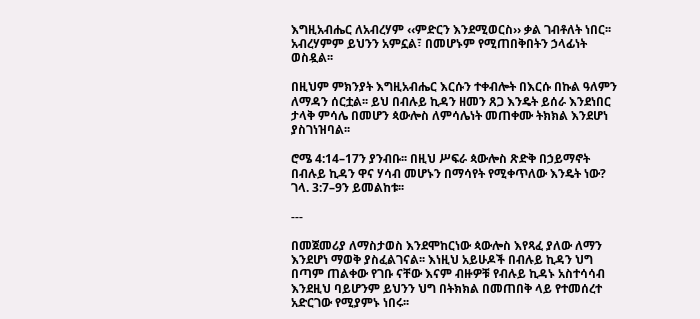እግዚአብሔር ለአብረሃም ‹‹ምድርን እንደሚወርስ›› ቃል ገብቶለት ነበር፡፡ አብረሃምም ይህንን አምኗል፣ በመሆኑም የሚጠበቅበትን ኃላፊነት ወስዷል፡፡

በዚህም ምክንያት እግዚአብሔር እርሱን ተቀብሎት በእርሱ በኩል ዓለምን ለማዳን ሰርቷል፡፡ ይህ በብሉይ ኪዳን ዘመን ጸጋ እንዴት ይሰራ እንደነበር ታላቅ ምሳሌ በመሆን ጳውሎስ ለምሳሌነት መጠቀሙ ትክክል እንደሆነ ያስገነዝባል፡፡

ሮሜ 4:14–17ን ያንብቡ፡፡ በዚህ ሥፍራ ጳውሎስ ጽድቅ በኃይማኖት በብሉይ ኪዳን ዋና ሃሳብ መሆኑን በማሳየት የሚቀጥለው እንዴት ነው? ገላ. 3:7–9ን ይመልከቱ፡፡

---

በመጀመሪያ ለማስታወስ እንደሞከርነው ጳውሎስ እየጻፈ ያለው ለማን እንደሆነ ማወቅ ያስፈልገናል፡፡ እነዚህ አይሁዶች በብሉይ ኪዳን ህግ በጣም ጠልቀው የገቡ ናቸው እናም ብዙዎቹ የብሉይ ኪዳኑ አስተሳሳብ እንደዚህ ባይሆንም ይህንን ህግ በትክክል በመጠበቅ ላይ የተመሰረተ አድርገው የሚያምኑ ነበሩ፡፡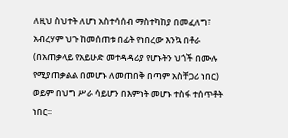ለዚህ ስህተት ለሆነ አስተሳሰብ ማስተካከያ በመፈለግ፣ አብረሃም ህጉ ከመሰጠቱ በፊት የነበረው እንኳ በቶራ (በአጠቃላይ የአይሁድ መተዳዳሪያ የሆኑትን ህጎች በሙሉ የሚያጠቃልል በመሆኑ ለመጠበቅ በጣም አስቸጋሪ ነበር) ወይም በህግ ሥራ ሳይሆን በእምነት መሆኑ ተስፋ ተሰጥቶት ነበር፡፡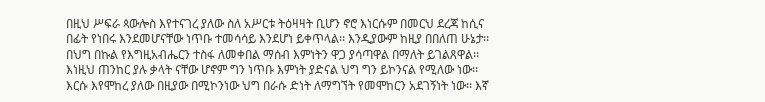በዚህ ሥፍራ ጳውሎስ እየተናገረ ያለው ስለ አሥርቱ ትዕዛዛት ቢሆን ኖሮ እነርሱም በመርህ ደረጃ ከሲና በፊት የነበሩ እንደመሆናቸው ነጥቡ ተመሳሳይ እንደሆነ ይቀጥላል፡፡ እንዲያውም ከዚያ በበለጠ ሁኔታ፡፡ በህግ በኩል የእግዚአብሔርን ተስፋ ለመቀበል ማሰብ እምነትን ዋጋ ያሳጣዋል በማለት ይገልጸዋል፡፡ እነዚህ ጠንከር ያሉ ቃላት ናቸው ሆኖም ግን ነጥቡ እምነት ያድናል ህግ ግን ይኮንናል የሚለው ነው፡፡ እርሱ እየሞከረ ያለው በዚያው በሚኮንነው ህግ በራሱ ድነት ለማግኘት የመሞከርን አደገኝነት ነው፡፡ እኛ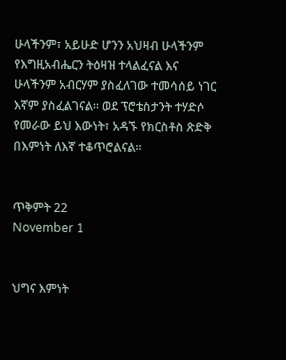ሁላችንም፣ አይሁድ ሆንን አህዛብ ሁላችንም የእግዚአብሔርን ትዕዛዝ ተላልፈናል እና ሁላችንም አብርሃም ያስፈለገው ተመሳሰይ ነገር እኛም ያስፈልገናል፡፡ ወደ ፕሮቴስታንት ተሃድሶ የመራው ይህ እውነት፣ አዳኙ የክርስቶስ ጽድቅ በእምነት ለእኛ ተቆጥሮልናል፡፡


ጥቅምት 22
November 1


ህግና እምነት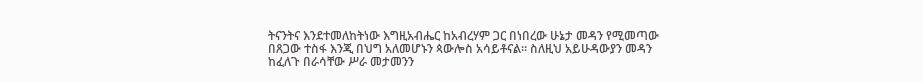ትናንትና እንደተመለከትነው እግዚአብሔር ከአብረሃም ጋር በነበረው ሁኔታ መዳን የሚመጣው በጸጋው ተስፋ እንጂ በህግ አለመሆኑን ጳውሎስ አሳይቶናል፡፡ ስለዚህ አይሁዳውያን መዳን ከፈለጉ በራሳቸው ሥራ መታመንን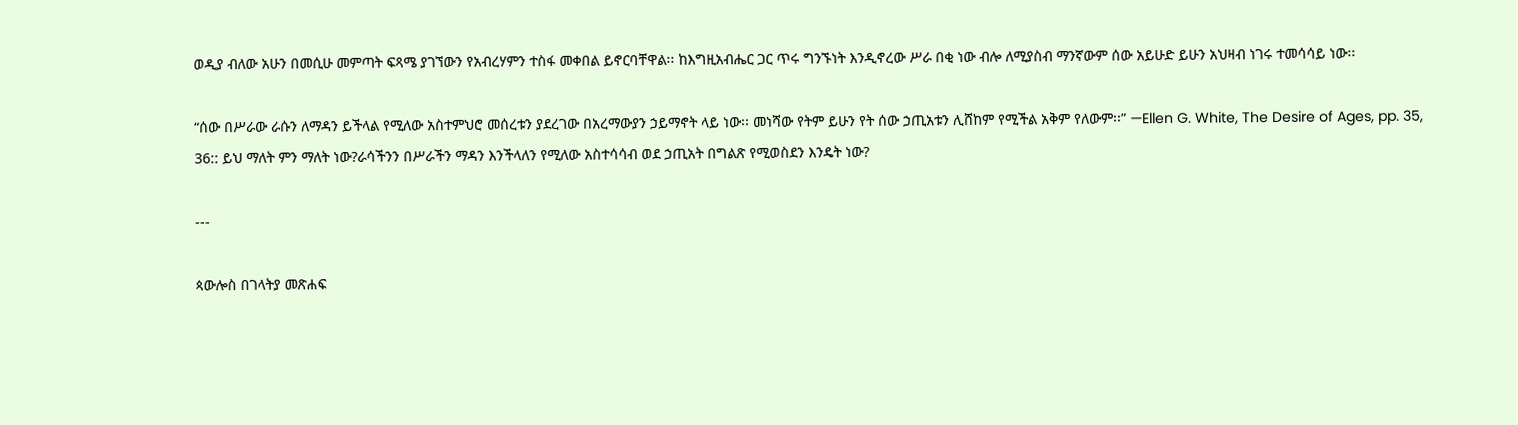ወዲያ ብለው አሁን በመሲሁ መምጣት ፍጻሜ ያገኘውን የአብረሃምን ተስፋ መቀበል ይኖርባቸዋል፡፡ ከእግዚአብሔር ጋር ጥሩ ግንኙነት እንዲኖረው ሥራ በቂ ነው ብሎ ለሚያስብ ማንኛውም ሰው አይሁድ ይሁን አህዛብ ነገሩ ተመሳሳይ ነው፡፡

“ሰው በሥራው ራሱን ለማዳን ይችላል የሚለው አስተምህሮ መሰረቱን ያደረገው በአረማውያን ኃይማኖት ላይ ነው፡፡ መነሻው የትም ይሁን የት ሰው ኃጢአቱን ሊሸከም የሚችል አቅም የለውም፡፡” —Ellen G. White, The Desire of Ages, pp. 35, 36:: ይህ ማለት ምን ማለት ነው?ራሳችንን በሥራችን ማዳን እንችላለን የሚለው አስተሳሳብ ወደ ኃጢአት በግልጽ የሚወስደን እንዴት ነው?

---

ጳውሎስ በገላትያ መጽሐፍ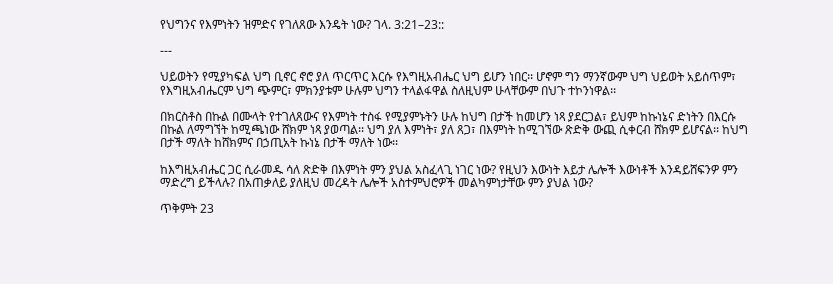የህግንና የእምነትን ዝምድና የገለጸው እንዴት ነው? ገላ. 3:21–23::

---

ህይወትን የሚያካፍል ህግ ቢኖር ኖሮ ያለ ጥርጥር እርሱ የእግዚአብሔር ህግ ይሆን ነበር፡፡ ሆኖም ግን ማንኛውም ህግ ህይወት አይሰጥም፣ የእግዚአብሔርም ህግ ጭምር፣ ምክንያቱም ሁሉም ህግን ተላልፋዋል ስለዚህም ሁላቸውም በህጉ ተኮንነዋል፡፡

በክርስቶስ በኩል በሙላት የተገለጸውና የእምነት ተስፋ የሚያምኑትን ሁሉ ከህግ በታች ከመሆን ነጻ ያደርጋል፣ ይህም ከኩነኔና ድነትን በእርሱ በኩል ለማግኘት ከሚጫነው ሸክም ነጻ ያወጣል፡፡ ህግ ያለ እምነት፣ ያለ ጸጋ፣ በእምነት ከሚገኘው ጽድቅ ውጪ ሲቀርብ ሸክም ይሆናል፡፡ ከህግ በታች ማለት ከሸክምና በኃጢአት ኩነኔ በታች ማለት ነው፡፡

ከእግዚአብሔር ጋር ሲራመዱ ሳለ ጽድቅ በእምነት ምን ያህል አስፈላጊ ነገር ነው? የዚህን እውነት እይታ ሌሎች እውነቶች እንዳይሸፍንዎ ምን ማድረግ ይችላሉ? በአጠቃለይ ያለዚህ መረዳት ሌሎች አስተምህሮዎች መልካምነታቸው ምን ያህል ነው?

ጥቅምት 23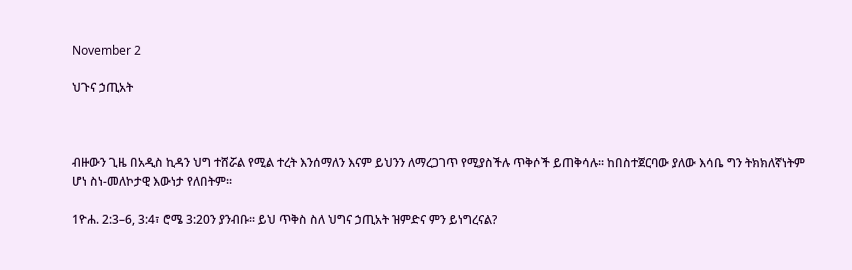November 2

ህጉና ኃጢአት



ብዙውን ጊዜ በአዲስ ኪዳን ህግ ተሸሯል የሚል ተረት እንሰማለን እናም ይህንን ለማረጋገጥ የሚያስችሉ ጥቅሶች ይጠቅሳሉ፡፡ ከበስተጀርባው ያለው እሳቤ ግን ትክክለኛነትም ሆነ ስነ-መለኮታዊ እውነታ የለበትም፡፡

1ዮሐ. 2:3–6, 3:4፣ ሮሜ 3:20ን ያንብቡ፡፡ ይህ ጥቅስ ስለ ህግና ኃጢአት ዝምድና ምን ይነግረናል?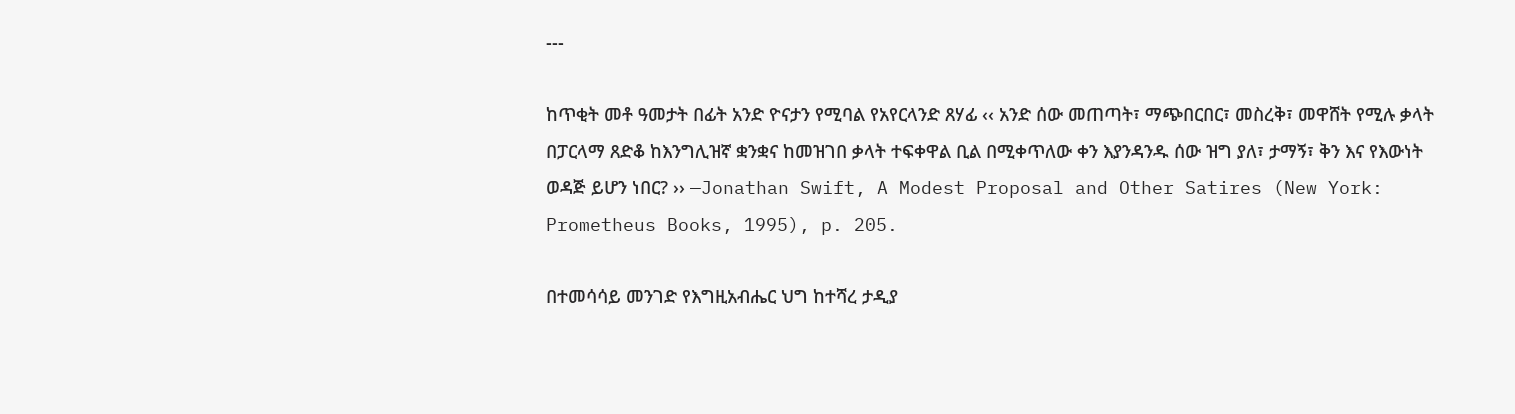---

ከጥቂት መቶ ዓመታት በፊት አንድ ዮናታን የሚባል የአየርላንድ ጸሃፊ ‹‹ አንድ ሰው መጠጣት፣ ማጭበርበር፣ መስረቅ፣ መዋሸት የሚሉ ቃላት በፓርላማ ጸድቆ ከእንግሊዝኛ ቋንቋና ከመዝገበ ቃላት ተፍቀዋል ቢል በሚቀጥለው ቀን እያንዳንዱ ሰው ዝግ ያለ፣ ታማኝ፣ ቅን እና የእውነት ወዳጅ ይሆን ነበር? ›› —Jonathan Swift, A Modest Proposal and Other Satires (New York: Prometheus Books, 1995), p. 205.

በተመሳሳይ መንገድ የእግዚአብሔር ህግ ከተሻረ ታዲያ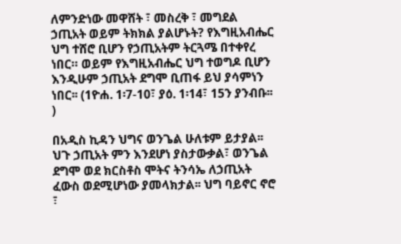ለምንድነው መዋሸት ፣ መስረቅ ፣ መግደል ኃጢአት ወይም ትክክል ያልሆኑት? የእግዚአብሔር ህግ ተሸሮ ቢሆን የኃጢአትም ትርጓሜ በተቀየረ ነበር። ወይም የእግዚአብሔር ህግ ተወግዶ ቢሆን እንዲሁም ኃጢአት ደግሞ ቢጠፋ ይህ ያሳምነን ነበር፡፡ (1ዮሐ. 1፡7-10፣ ያዕ. 1፡14፣ 15ን ያንብቡ፡፡)

በአዲስ ኪዳን ህግና ወንጌል ሁለቱም ይታያል፡፡ ህጉ ኃጢአት ምን እንደሆነ ያስታውቃል፣ ወንጌል ደግሞ ወደ ክርስቶስ ሞትና ትንሳኤ ለኃጢአት ፈውስ ወደሚሆነው ያመላክታል፡፡ ህግ ባይኖር ኖሮ ፣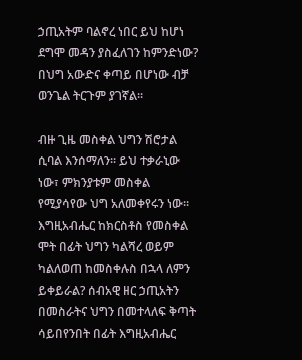ኃጢአትም ባልኖረ ነበር ይህ ከሆነ ደግሞ መዳን ያስፈለገን ከምንድነው? በህግ አውድና ቀጣይ በሆነው ብቻ ወንጌል ትርጉም ያገኛል፡፡

ብዙ ጊዜ መስቀል ህግን ሽሮታል ሲባል እንሰማለን፡፡ ይህ ተቃራኒው ነው፣ ምክንያቱም መስቀል የሚያሳየው ህግ አለመቀየሩን ነው፡፡ እግዚአብሔር ከክርስቶስ የመስቀል ሞት በፊት ህግን ካልሻረ ወይም ካልለወጠ ከመስቀሉስ በኋላ ለምን ይቀይራል? ሰብአዊ ዘር ኃጢአትን በመስራትና ህግን በመተላለፍ ቅጣት ሳይበየንበት በፊት እግዚአብሔር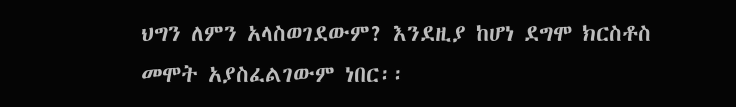ህግን ለምን አላስወገደውም? እንደዚያ ከሆነ ደግሞ ክርስቶስ መሞት አያስፈልገውም ነበር፡፡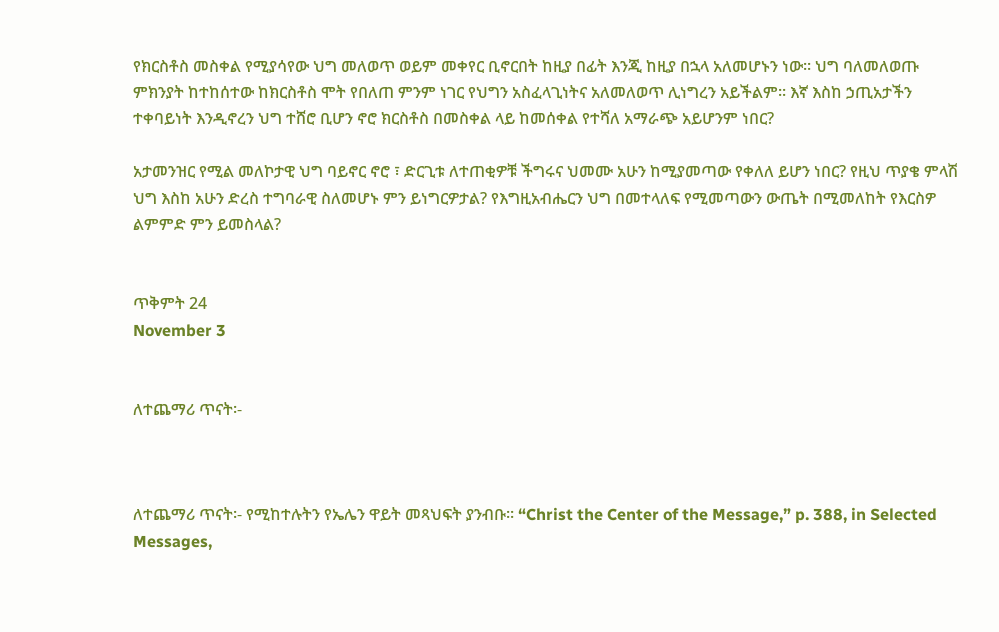የክርስቶስ መስቀል የሚያሳየው ህግ መለወጥ ወይም መቀየር ቢኖርበት ከዚያ በፊት እንጂ ከዚያ በኋላ አለመሆኑን ነው፡፡ ህግ ባለመለወጡ ምክንያት ከተከሰተው ከክርስቶስ ሞት የበለጠ ምንም ነገር የህግን አስፈላጊነትና አለመለወጥ ሊነግረን አይችልም፡፡ እኛ እስከ ኃጢአታችን ተቀባይነት እንዲኖረን ህግ ተሸሮ ቢሆን ኖሮ ክርስቶስ በመስቀል ላይ ከመሰቀል የተሻለ አማራጭ አይሆንም ነበር?

አታመንዝር የሚል መለኮታዊ ህግ ባይኖር ኖሮ ፣ ድርጊቱ ለተጠቂዎቹ ችግሩና ህመሙ አሁን ከሚያመጣው የቀለለ ይሆን ነበር? የዚህ ጥያቄ ምላሽ ህግ እስከ አሁን ድረስ ተግባራዊ ስለመሆኑ ምን ይነግርዎታል? የእግዚአብሔርን ህግ በመተላለፍ የሚመጣውን ውጤት በሚመለከት የእርስዎ ልምምድ ምን ይመስላል?


ጥቅምት 24
November 3


ለተጨማሪ ጥናት፡-



ለተጨማሪ ጥናት፡- የሚከተሉትን የኤሌን ዋይት መጻህፍት ያንብቡ፡፡ “Christ the Center of the Message,” p. 388, in Selected Messages,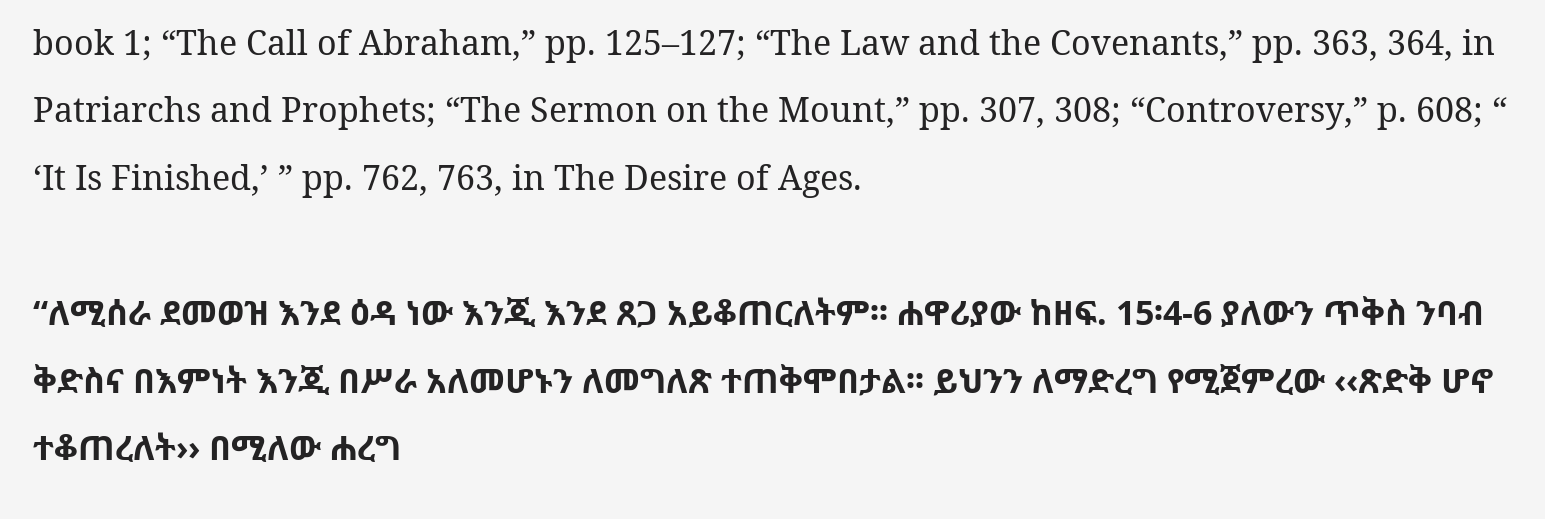book 1; “The Call of Abraham,” pp. 125–127; “The Law and the Covenants,” pp. 363, 364, in Patriarchs and Prophets; “The Sermon on the Mount,” pp. 307, 308; “Controversy,” p. 608; “ ‘It Is Finished,’ ” pp. 762, 763, in The Desire of Ages.

“ለሚሰራ ደመወዝ እንደ ዕዳ ነው እንጂ እንደ ጸጋ አይቆጠርለትም፡፡ ሐዋሪያው ከዘፍ. 15፡4-6 ያለውን ጥቅስ ንባብ ቅድስና በእምነት እንጂ በሥራ አለመሆኑን ለመግለጽ ተጠቅሞበታል፡፡ ይህንን ለማድረግ የሚጀምረው ‹‹ጽድቅ ሆኖ ተቆጠረለት›› በሚለው ሐረግ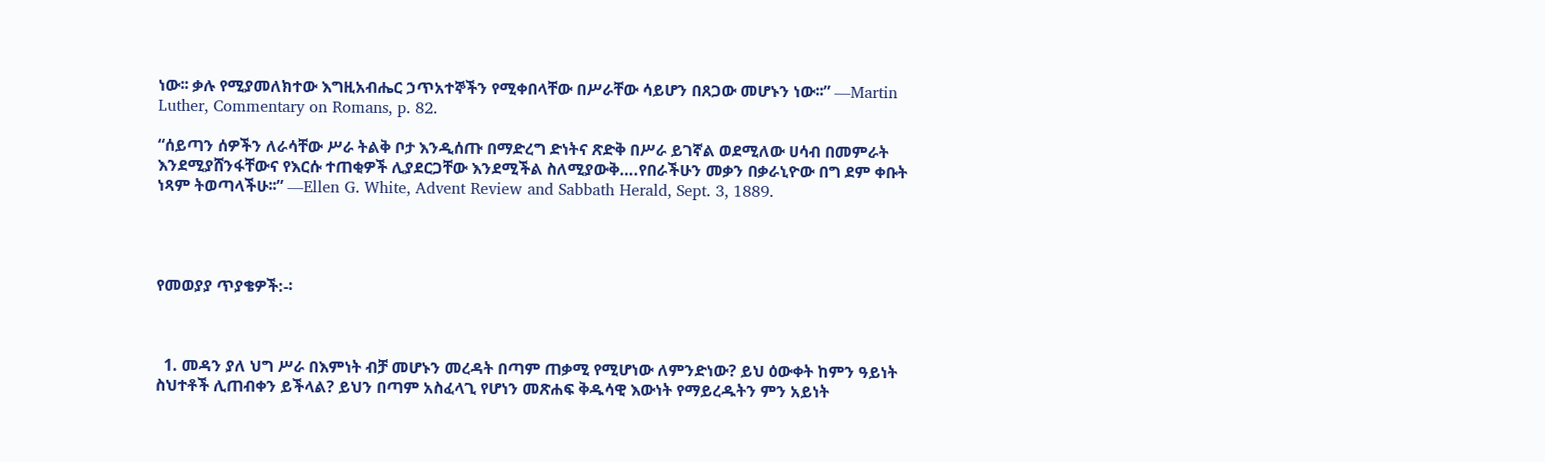ነው፡፡ ቃሉ የሚያመለክተው እግዚአብሔር ኃጥአተኞችን የሚቀበላቸው በሥራቸው ሳይሆን በጸጋው መሆኑን ነው፡፡” —Martin Luther, Commentary on Romans, p. 82.

“ሰይጣን ሰዎችን ለራሳቸው ሥራ ትልቅ ቦታ እንዲሰጡ በማድረግ ድነትና ጽድቅ በሥራ ይገኛል ወደሚለው ሀሳብ በመምራት እንደሚያሸንፋቸውና የእርሱ ተጠቂዎች ሊያደርጋቸው እንደሚችል ስለሚያውቅ….የበራችሁን መቃን በቃራኒዮው በግ ደም ቀቡት ነጻም ትወጣላችሁ፡፡” —Ellen G. White, Advent Review and Sabbath Herald, Sept. 3, 1889.




የመወያያ ጥያቄዎች:-፡



  1. መዳን ያለ ህግ ሥራ በእምነት ብቻ መሆኑን መረዳት በጣም ጠቃሚ የሚሆነው ለምንድነው? ይህ ዕውቀት ከምን ዓይነት ስህተቶች ሊጠብቀን ይችላል? ይህን በጣም አስፈላጊ የሆነን መጽሐፍ ቅዱሳዊ እውነት የማይረዱትን ምን አይነት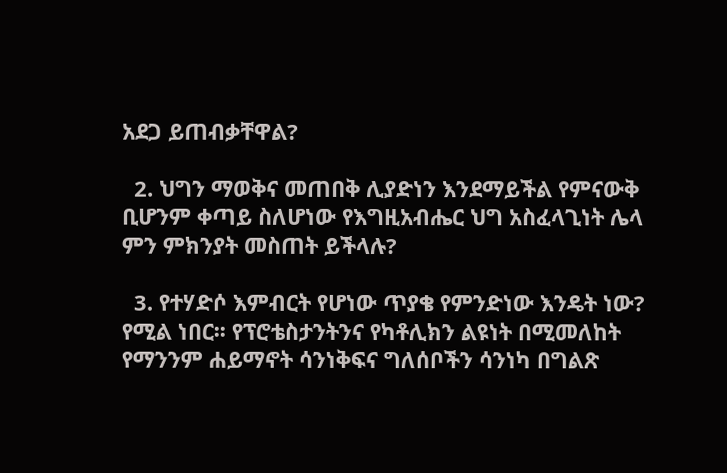አደጋ ይጠብቃቸዋል?

  2. ህግን ማወቅና መጠበቅ ሊያድነን እንደማይችል የምናውቅ ቢሆንም ቀጣይ ስለሆነው የእግዚአብሔር ህግ አስፈላጊነት ሌላ ምን ምክንያት መስጠት ይችላሉ?

  3. የተሃድሶ እምብርት የሆነው ጥያቄ የምንድነው እንዴት ነው? የሚል ነበር፡፡ የፕሮቴስታንትንና የካቶሊክን ልዩነት በሚመለከት የማንንም ሐይማኖት ሳንነቅፍና ግለሰቦችን ሳንነካ በግልጽ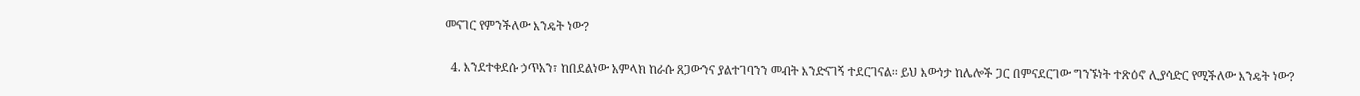መናገር የምንችለው እንዴት ነው?

  4. እንደተቀደሱ ኃጥአን፣ ከበደልነው አምላክ ከራሱ ጸጋውንና ያልተገባንን መብት እንድናገኝ ተደርገናል፡፡ ይህ እውነታ ከሌሎች ጋር በምናደርገው ግንኙነት ተጽዕኖ ሊያሳድር የሚችለው እንዴት ነው?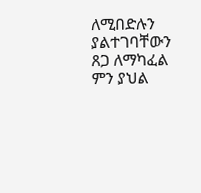ለሚበድሉን ያልተገባቸውን ጸጋ ለማካፈል ምን ያህል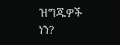ዝግጁዎች ነን?